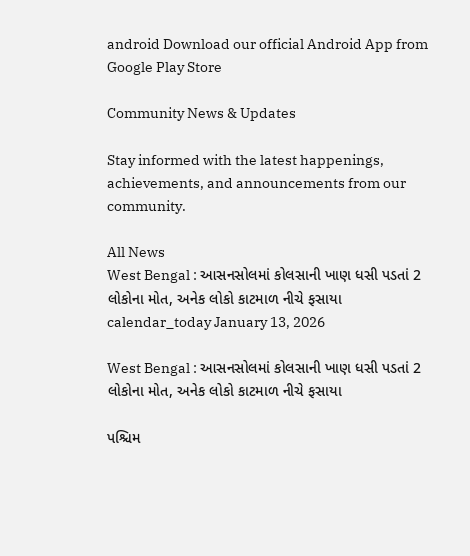android Download our official Android App from Google Play Store

Community News & Updates

Stay informed with the latest happenings, achievements, and announcements from our community.

All News
West Bengal : આસનસોલમાં કોલસાની ખાણ ધસી પડતાં 2 લોકોના મોત, અનેક લોકો કાટમાળ નીચે ફસાયા
calendar_today January 13, 2026

West Bengal : આસનસોલમાં કોલસાની ખાણ ધસી પડતાં 2 લોકોના મોત, અનેક લોકો કાટમાળ નીચે ફસાયા

પશ્ચિમ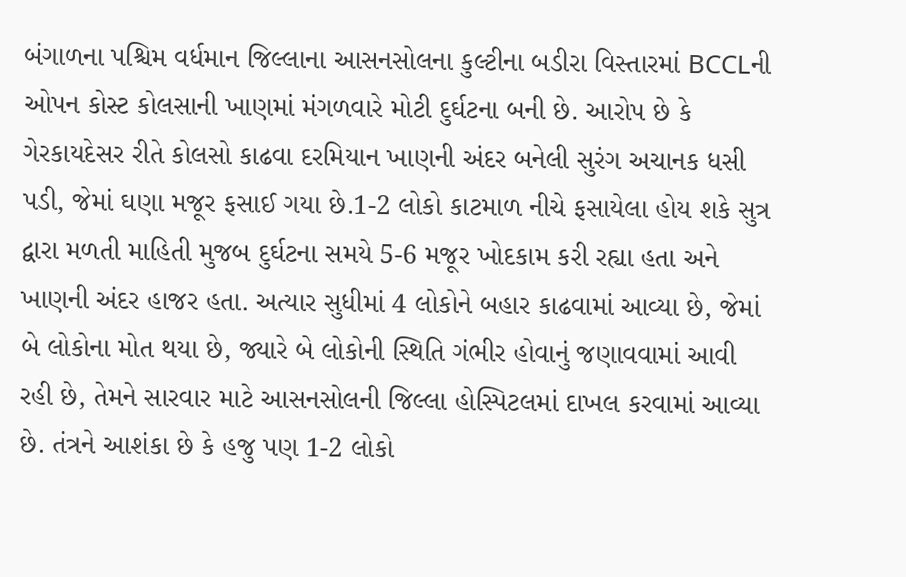બંગાળના પશ્ચિમ વર્ધમાન જિલ્લાના આસનસોલના કુલ્ટીના બડીરા વિસ્તારમાં BCCLની ઓપન કોસ્ટ કોલસાની ખાણમાં મંગળવારે મોટી દુર્ઘટના બની છે. આરોપ છે કે ગેરકાયદેસર રીતે કોલસો કાઢવા દરમિયાન ખાણની અંદર બનેલી સુરંગ અચાનક ધસી પડી, જેમાં ઘણા મજૂર ફસાઈ ગયા છે.1-2 લોકો કાટમાળ નીચે ફસાયેલા હોય શકે સુત્ર દ્વારા મળતી માહિતી મુજબ દુર્ઘટના સમયે 5-6 મજૂર ખોદકામ કરી રહ્યા હતા અને ખાણની અંદર હાજર હતા. અત્યાર સુધીમાં 4 લોકોને બહાર કાઢવામાં આવ્યા છે, જેમાં બે લોકોના મોત થયા છે, જ્યારે બે લોકોની સ્થિતિ ગંભીર હોવાનું જણાવવામાં આવી રહી છે, તેમને સારવાર માટે આસનસોલની જિલ્લા હોસ્પિટલમાં દાખલ કરવામાં આવ્યા છે. તંત્રને આશંકા છે કે હજુ પણ 1-2 લોકો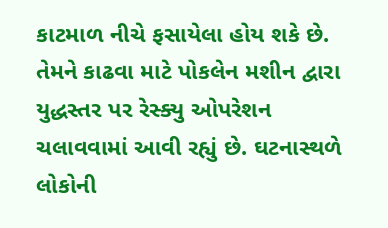કાટમાળ નીચે ફસાયેલા હોય શકે છે. તેમને કાઢવા માટે પોકલેન મશીન દ્વારા યુદ્ધસ્તર પર રેસ્ક્યુ ઓપરેશન ચલાવવામાં આવી રહ્યું છે. ઘટનાસ્થળે લોકોની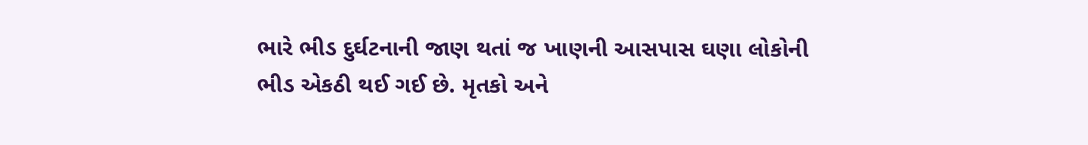ભારે ભીડ દુર્ઘટનાની જાણ થતાં જ ખાણની આસપાસ ઘણા લોકોની ભીડ એકઠી થઈ ગઈ છે. મૃતકો અને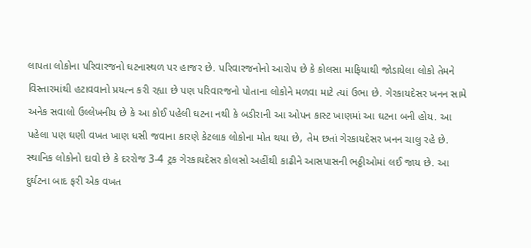લાપતા લોકોના પરિવારજનો ઘટનાસ્થળ પર હાજર છે. પરિવારજનોનો આરોપ છે કે કોલસા માફિયાથી જોડાયેલા લોકો તેમને વિસ્તારમાંથી હટાવવાનો પ્રયત્ન કરી રહ્યા છે પણ પરિવારજનો પોતાના લોકોને મળવા માટે ત્યાં ઉભા છે. ગેરકાયદેસર ખનન સામે અનેક સવાલો ઉલ્લેખનીય છે કે આ કોઈ પહેલી ઘટના નથી કે બડીરાની આ ઓપન કાસ્ટ ખાણમાં આ ઘટના બની હોય. આ પહેલા પણ ઘણી વખત ખાણ ધસી જવાના કારણે કેટલાક લોકોના મોત થયા છે, તેમ છતાં ગેરકાયદેસર ખનન ચાલુ રહે છે. સ્થાનિક લોકોનો દાવો છે કે દરરોજ 3-4 ટ્રક ગેરકાયદેસર કોલસો અહીંથી કાઢીને આસપાસની ભઠ્ઠીઓમાં લઈ જાય છે. આ દુર્ઘટના બાદ ફરી એક વખત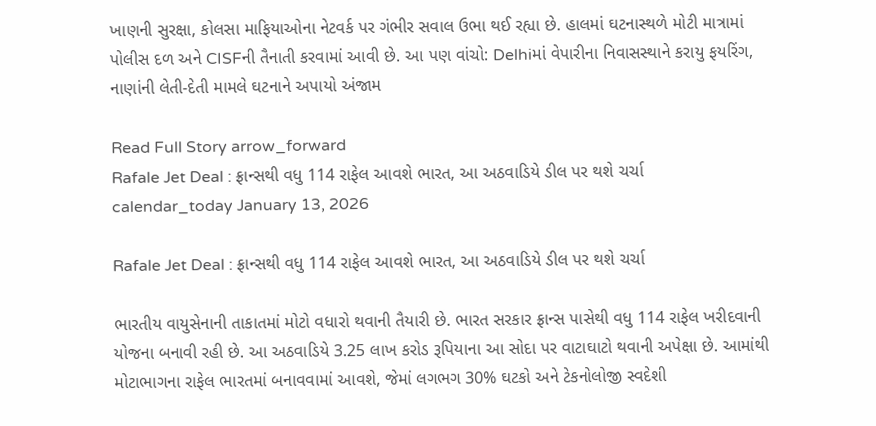ખાણની સુરક્ષા, કોલસા માફિયાઓના નેટવર્ક પર ગંભીર સવાલ ઉભા થઈ રહ્યા છે. હાલમાં ઘટનાસ્થળે મોટી માત્રામાં પોલીસ દળ અને CISFની તૈનાતી કરવામાં આવી છે. આ પણ વાંચો: Delhiમાં વેપારીના નિવાસસ્થાને કરાયુ ફયરિંગ, નાણાંની લેતી-દેતી મામલે ઘટનાને અપાયો અંજામ

Read Full Story arrow_forward
Rafale Jet Deal : ફ્રાન્સથી વધુ 114 રાફેલ આવશે ભારત, આ અઠવાડિયે ડીલ પર થશે ચર્ચા
calendar_today January 13, 2026

Rafale Jet Deal : ફ્રાન્સથી વધુ 114 રાફેલ આવશે ભારત, આ અઠવાડિયે ડીલ પર થશે ચર્ચા

ભારતીય વાયુસેનાની તાકાતમાં મોટો વધારો થવાની તૈયારી છે. ભારત સરકાર ફ્રાન્સ પાસેથી વધુ 114 રાફેલ ખરીદવાની યોજના બનાવી રહી છે. આ અઠવાડિયે 3.25 લાખ કરોડ રૂપિયાના આ સોદા પર વાટાઘાટો થવાની અપેક્ષા છે. આમાંથી મોટાભાગના રાફેલ ભારતમાં બનાવવામાં આવશે, જેમાં લગભગ 30% ઘટકો અને ટેકનોલોજી સ્વદેશી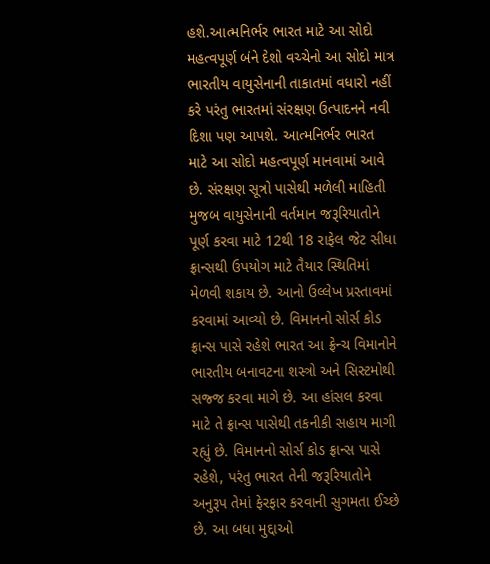હશે.આત્મનિર્ભર ભારત માટે આ સોદો મહત્વપૂર્ણ બંને દેશો વચ્ચેનો આ સોદો માત્ર ભારતીય વાયુસેનાની તાકાતમાં વધારો નહીં કરે પરંતુ ભારતમાં સંરક્ષણ ઉત્પાદનને નવી દિશા પણ આપશે. આત્મનિર્ભર ભારત માટે આ સોદો મહત્વપૂર્ણ માનવામાં આવે છે. સંરક્ષણ સૂત્રો પાસેથી મળેલી માહિતી મુજબ વાયુસેનાની વર્તમાન જરૂરિયાતોને પૂર્ણ કરવા માટે 12થી 18 રાફેલ જેટ સીધા ફ્રાન્સથી ઉપયોગ માટે તૈયાર સ્થિતિમાં મેળવી શકાય છે. આનો ઉલ્લેખ પ્રસ્તાવમાં કરવામાં આવ્યો છે. વિમાનનો સોર્સ કોડ ફ્રાન્સ પાસે રહેશે ભારત આ ફ્રેન્ચ વિમાનોને ભારતીય બનાવટના શસ્ત્રો અને સિસ્ટમોથી સજ્જ કરવા માગે છે. આ હાંસલ કરવા માટે તે ફ્રાન્સ પાસેથી તકનીકી સહાય માગી રહ્યું છે. વિમાનનો સોર્સ કોડ ફ્રાન્સ પાસે રહેશે, પરંતુ ભારત તેની જરૂરિયાતોને અનુરૂપ તેમાં ફેરફાર કરવાની સુગમતા ઈચ્છે છે. આ બધા મુદ્દાઓ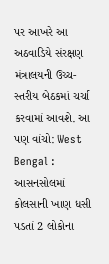પર આખરે આ અઠવાડિયે સંરક્ષણ મંત્રાલયની ઉચ્ચ-સ્તરીય બેઠકમાં ચર્ચા કરવામાં આવશે. આ પણ વાંચો: West Bengal : આસનસોલમાં કોલસાની ખાણ ધસી પડતાં 2 લોકોના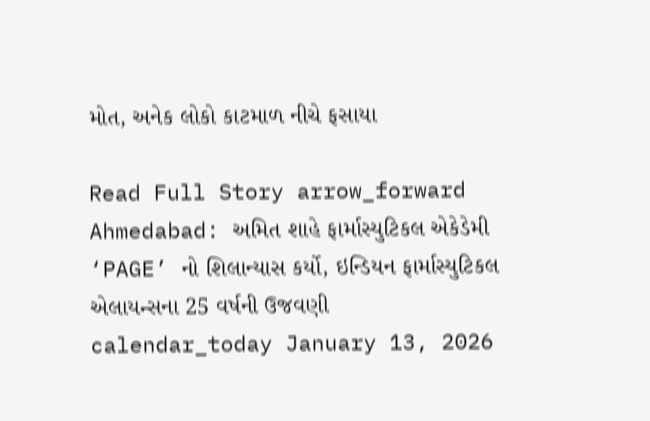મોત, અનેક લોકો કાટમાળ નીચે ફસાયા

Read Full Story arrow_forward
Ahmedabad: અમિત શાહે ફાર્માસ્યુટિકલ એકેડેમી ‘PAGE’ નો શિલાન્યાસ કર્યો, ઇન્ડિયન ફાર્માસ્યુટિકલ એલાયન્સના 25 વર્ષની ઉજવણી
calendar_today January 13, 2026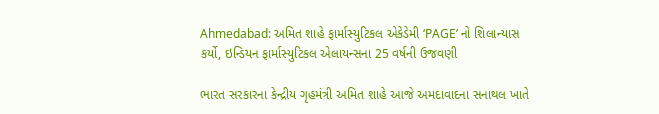Ahmedabad: અમિત શાહે ફાર્માસ્યુટિકલ એકેડેમી ‘PAGE’ નો શિલાન્યાસ કર્યો, ઇન્ડિયન ફાર્માસ્યુટિકલ એલાયન્સના 25 વર્ષની ઉજવણી

ભારત સરકારના કેન્દ્રીય ગૃહમંત્રી અમિત શાહે આજે અમદાવાદના સનાથલ ખાતે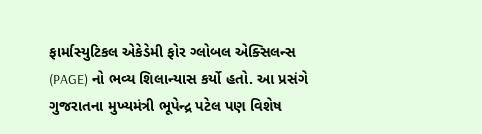ફાર્માસ્યુટિકલ એકેડેમી ફોર ગ્લોબલ એક્સિલન્સ (PAGE) નો ભવ્ય શિલાન્યાસ કર્યો હતો. આ પ્રસંગે ગુજરાતના મુખ્યમંત્રી ભૂપેન્દ્ર પટેલ પણ વિશેષ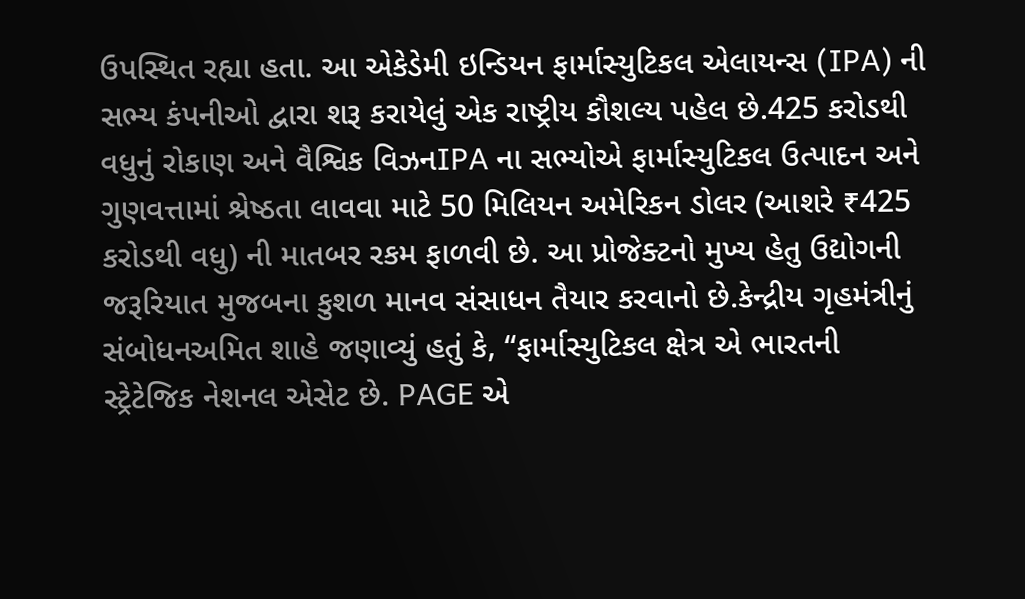ઉપસ્થિત રહ્યા હતા. આ એકેડેમી ઇન્ડિયન ફાર્માસ્યુટિકલ એલાયન્સ (IPA) ની સભ્ય કંપનીઓ દ્વારા શરૂ કરાયેલું એક રાષ્ટ્રીય કૌશલ્ય પહેલ છે.425 કરોડથી વધુનું રોકાણ અને વૈશ્વિક વિઝનIPA ના સભ્યોએ ફાર્માસ્યુટિકલ ઉત્પાદન અને ગુણવત્તામાં શ્રેષ્ઠતા લાવવા માટે 50 મિલિયન અમેરિકન ડોલર (આશરે ₹425 કરોડથી વધુ) ની માતબર રકમ ફાળવી છે. આ પ્રોજેક્ટનો મુખ્ય હેતુ ઉદ્યોગની જરૂરિયાત મુજબના કુશળ માનવ સંસાધન તૈયાર કરવાનો છે.કેન્દ્રીય ગૃહમંત્રીનું સંબોધનઅમિત શાહે જણાવ્યું હતું કે, “ફાર્માસ્યુટિકલ ક્ષેત્ર એ ભારતની સ્ટ્રેટેજિક નેશનલ એસેટ છે. PAGE એ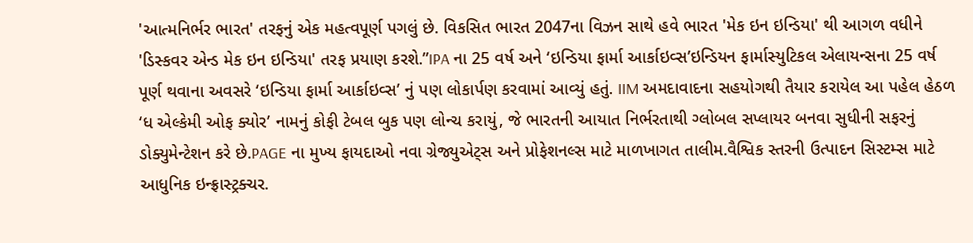'આત્મનિર્ભર ભારત' તરફનું એક મહત્વપૂર્ણ પગલું છે. વિકસિત ભારત 2047ના વિઝન સાથે હવે ભારત 'મેક ઇન ઇન્ડિયા' થી આગળ વધીને 'ડિસ્કવર એન્ડ મેક ઇન ઇન્ડિયા' તરફ પ્રયાણ કરશે.”IPA ના 25 વર્ષ અને ‘ઇન્ડિયા ફાર્મા આર્કાઇવ્સ’ઇન્ડિયન ફાર્માસ્યુટિકલ એલાયન્સના 25 વર્ષ પૂર્ણ થવાના અવસરે ‘ઇન્ડિયા ફાર્મા આર્કાઇવ્સ’ નું પણ લોકાર્પણ કરવામાં આવ્યું હતું. IIM અમદાવાદના સહયોગથી તૈયાર કરાયેલ આ પહેલ હેઠળ ‘ધ એલ્કેમી ઓફ ક્યોર’ નામનું કોફી ટેબલ બુક પણ લોન્ચ કરાયું, જે ભારતની આયાત નિર્ભરતાથી ગ્લોબલ સપ્લાયર બનવા સુધીની સફરનું ડોક્યુમેન્ટેશન કરે છે.PAGE ના મુખ્ય ફાયદાઓ નવા ગ્રેજ્યુએટ્સ અને પ્રોફેશનલ્સ માટે માળખાગત તાલીમ.વૈશ્વિક સ્તરની ઉત્પાદન સિસ્ટમ્સ માટે આધુનિક ઇન્ફ્રાસ્ટ્રક્ચર.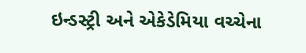ઇન્ડસ્ટ્રી અને એકેડેમિયા વચ્ચેના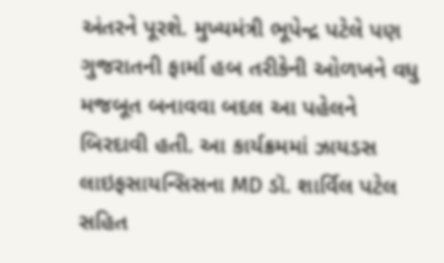અંતરને પૂરશે. મુખ્યમંત્રી ભૂપેન્દ્ર પટેલે પણ ગુજરાતની ફાર્મા હબ તરીકેની ઓળખને વધુ મજબૂત બનાવવા બદલ આ પહેલને બિરદાવી હતી. આ કાર્યક્રમમાં ઝાયડસ લાઇફસાયન્સિસના MD ડૉ. શાર્વિલ પટેલ સહિત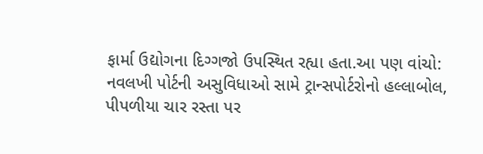ફાર્મા ઉદ્યોગના દિગ્ગજો ઉપસ્થિત રહ્યા હતા.આ પણ વાંચો: નવલખી પોર્ટની અસુવિધાઓ સામે ટ્રાન્સપોર્ટરોનો હલ્લાબોલ, પીપળીયા ચાર રસ્તા પર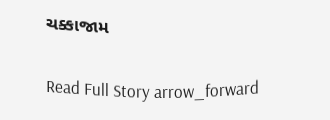ચક્કાજામ

Read Full Story arrow_forward